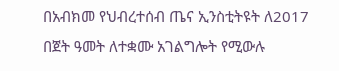በአብክመ የህብረተሰብ ጤና ኢንስቲትዩት ለ2017 በጀት ዓመት ለተቋሙ አገልግሎት የሚውሉ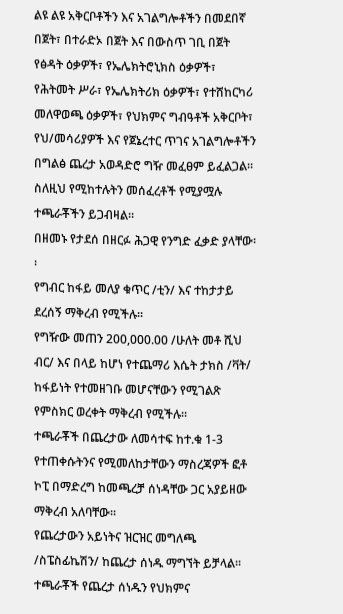ልዩ ልዩ አቅርቦቶችን እና አገልግሎቶችን በመደበኛ በጀት፣ በተራድኦ በጀት እና በውስጥ ገቢ በጀት የፅዳት ዕቃዎች፣ የኤሌክትሮኒክስ ዕቃዎች፣ የሕትመት ሥራ፣ የኤሌክትሪክ ዕቃዎች፣ የተሸከርካሪ መለዋወጫ ዕቃዎች፣ የህክምና ግብዓቶች አቅርቦት፣ የህ/መሳሪያዎች እና የጀኔረተር ጥገና አገልግሎቶችን በግልፅ ጨረታ አወዳድሮ ግዥ መፈፀም ይፈልጋል፡፡ ስለዚህ የሚከተሉትን መሰፈረቶች የሚያሟሉ ተጫራቾችን ይጋብዛል፡፡
በዘመኑ የታደሰ በዘርፉ ሕጋዊ የንግድ ፈቃድ ያላቸው፡፡
የግብር ከፋይ መለያ ቁጥር /ቲን/ እና ተከታታይ ደረሰኝ ማቅረብ የሚችሉ፡፡
የግዥው መጠን 200,000.00 /ሁለት መቶ ሺህ ብር/ እና በላይ ከሆነ የተጨማሪ እሴት ታክስ /ቫት/ ከፋይነት የተመዘገቡ መሆናቸውን የሚገልጽ የምስክር ወረቀት ማቅረብ የሚችሉ፡፡
ተጫራቾች በጨረታው ለመሳተፍ ከተ.ቁ 1-3 የተጠቀሱትንና የሚመለከታቸውን ማስረጃዎች ፎቶ ኮፒ በማድረግ ከመጫረቻ ሰነዳቸው ጋር አያይዘው ማቅረብ አለባቸው፡፡
የጨረታውን አይነትና ዝርዝር መግለጫ /ስፔስፊኬሽን/ ከጨረታ ሰነዱ ማግኘት ይቻላል፡፡
ተጫራቾች የጨረታ ሰነዱን የህክምና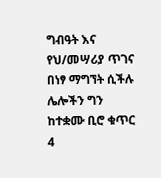ግብዓት እና የህ/መሣሪያ ጥገና በነፃ ማግኘት ሲችሉ ሌሎችን ግን ከተቋሙ ቢሮ ቁጥር 4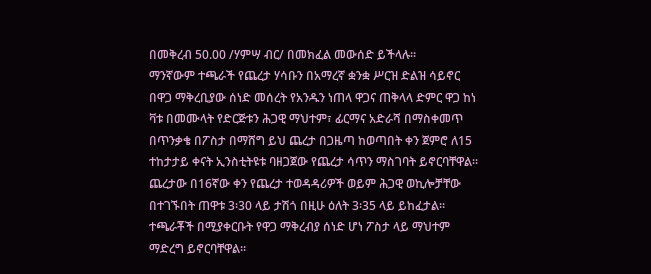በመቅረብ 50.00 /ሃምሣ ብር/ በመክፈል መውሰድ ይችላሉ፡፡
ማንኛውም ተጫራች የጨረታ ሃሳቡን በአማረኛ ቋንቋ ሥርዝ ድልዝ ሳይኖር በዋጋ ማቅረቢያው ሰነድ መሰረት የአንዱን ነጠላ ዋጋና ጠቅላላ ድምር ዋጋ ከነ ቫቱ በመሙላት የድርጅቱን ሕጋዊ ማህተም፣ ፊርማና አድራሻ በማስቀመጥ በጥንቃቄ በፖስታ በማሸግ ይህ ጨረታ በጋዜጣ ከወጣበት ቀን ጀምሮ ለ15 ተከታታይ ቀናት ኢንስቲትዩቱ ባዘጋጀው የጨረታ ሳጥን ማስገባት ይኖርባቸዋል፡፡
ጨረታው በ16ኛው ቀን የጨረታ ተወዳዳሪዎች ወይም ሕጋዊ ወኪሎቻቸው በተገኙበት ጠዋቱ 3፡30 ላይ ታሽጎ በዚሁ ዕለት 3፡35 ላይ ይከፈታል፡፡
ተጫራቾች በሚያቀርቡት የዋጋ ማቅረብያ ሰነድ ሆነ ፖስታ ላይ ማህተም ማድረግ ይኖርባቸዋል፡፡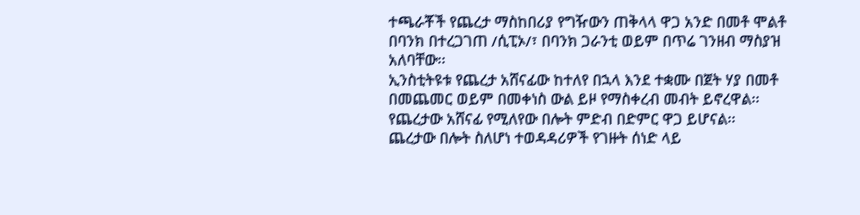ተጫራቾች የጨረታ ማስከበሪያ የግዥውን ጠቅላላ ዋጋ አንድ በመቶ ሞልቶ በባንክ በተረጋገጠ /ሲፒኦ/፣ በባንክ ጋራንቲ ወይም በጥሬ ገንዘብ ማስያዝ አለባቸው፡፡
ኢንስቲትዩቱ የጨረታ አሸናፊው ከተለየ በኋላ እንደ ተቋሙ በጀት ሃያ በመቶ በመጨመር ወይም በመቀነስ ውል ይዞ የማስቀረብ መብት ይኖረዋል፡፡
የጨረታው አሸናፊ የሚለየው በሎት ምድብ በድምር ዋጋ ይሆናል፡፡
ጨረታው በሎት ስለሆነ ተወዳዳሪዎች የገዙት ሰነድ ላይ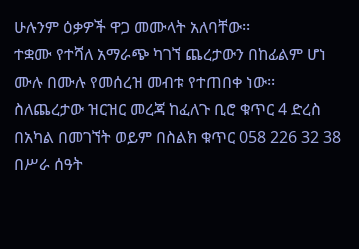ሁሉንም ዕቃዎች ዋጋ መሙላት አለባቸው፡፡
ተቋሙ የተሻለ አማራጭ ካገኘ ጨረታውን በከፊልም ሆነ ሙሉ በሙሉ የመሰረዝ መብቱ የተጠበቀ ነው፡፡
ስለጨረታው ዝርዝር መረጃ ከፈለጉ ቢሮ ቁጥር 4 ድረስ በአካል በመገኘት ወይም በስልክ ቁጥር 058 226 32 38 በሥራ ሰዓት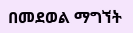በመደወል ማግኘት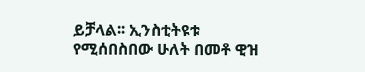ይቻላል፡፡ ኢንስቲትዩቱ የሚሰበስበው ሁለት በመቶ ዊዝ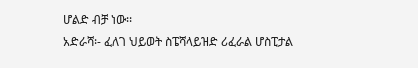ሆልድ ብቻ ነው፡፡
አድራሻ፡- ፈለገ ህይወት ስፔሻላይዝድ ሪፈራል ሆስፒታል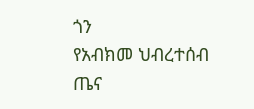ጎን
የአብክመ ህብረተሰብ ጤና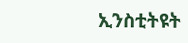ኢንስቲትዩት